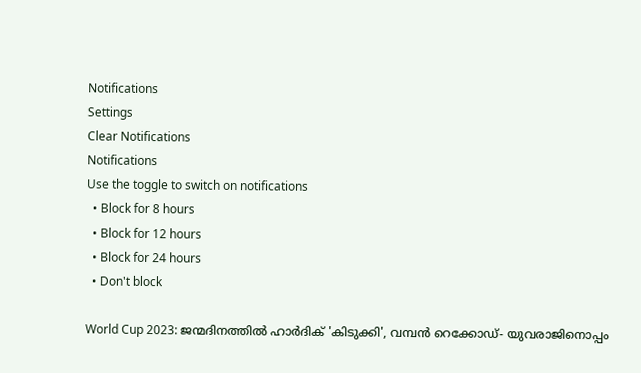Notifications
Settings
Clear Notifications
Notifications
Use the toggle to switch on notifications
  • Block for 8 hours
  • Block for 12 hours
  • Block for 24 hours
  • Don't block

World Cup 2023: ജന്മദിനത്തില്‍ ഹാര്‍ദിക് 'കിടുക്കി', വമ്പന്‍ റെക്കോഡ്- യുവരാജിനൊപ്പം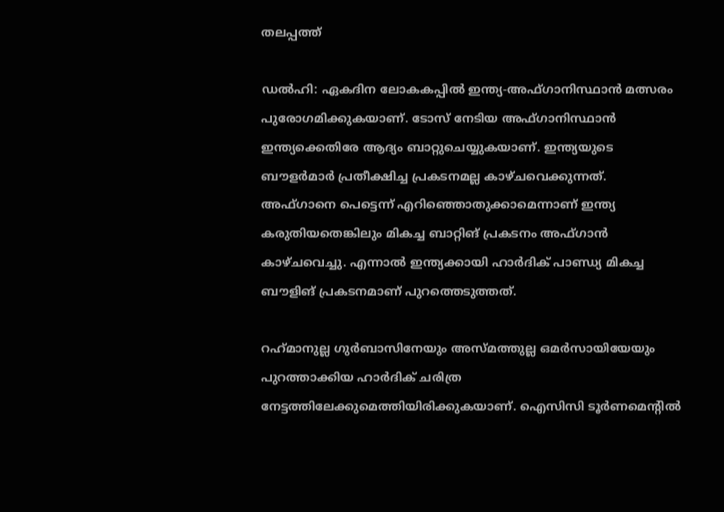തലപ്പത്ത്

ഡല്‍ഹി: ഏകദിന ലോകകപ്പില്‍ ഇന്ത്യ-അഫ്ഗാനിസ്ഥാന്‍ മത്സരം പുരോഗമിക്കുകയാണ്. ടോസ് നേടിയ അഫ്ഗാനിസ്ഥാന്‍ ഇന്ത്യക്കെതിരേ ആദ്യം ബാറ്റുചെയ്യുകയാണ്. ഇന്ത്യയുടെ ബൗളര്‍മാര്‍ പ്രതീക്ഷിച്ച പ്രകടനമല്ല കാഴ്ചവെക്കുന്നത്. അഫ്ഗാനെ പെട്ടെന്ന് എറിഞ്ഞൊതുക്കാമെന്നാണ് ഇന്ത്യ കരുതിയതെങ്കിലും മികച്ച ബാറ്റിങ് പ്രകടനം അഫ്ഗാന്‍ കാഴ്ചവെച്ചു. എന്നാല്‍ ഇന്ത്യക്കായി ഹാര്‍ദിക് പാണ്ഡ്യ മികച്ച ബൗളിങ് പ്രകടനമാണ് പുറത്തെടുത്തത്.

റഹ്‌മാനുല്ല ഗുര്‍ബാസിനേയും അസ്മത്തുല്ല ഒമര്‍സായിയേയും പുറത്താക്കിയ ഹാര്‍ദിക് ചരിത്ര നേട്ടത്തിലേക്കുമെത്തിയിരിക്കുകയാണ്. ഐസിസി ടൂര്‍ണമെന്റില്‍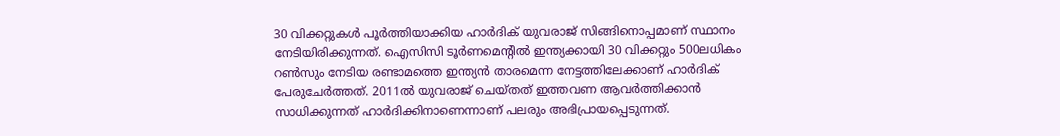30 വിക്കറ്റുകള്‍ പൂര്‍ത്തിയാക്കിയ ഹാര്‍ദിക് യുവരാജ് സിങ്ങിനൊപ്പമാണ് സ്ഥാനം നേടിയിരിക്കുന്നത്. ഐസിസി ടൂര്‍ണമെന്റില്‍ ഇന്ത്യക്കായി 30 വിക്കറ്റും 500ലധികം റണ്‍സും നേടിയ രണ്ടാമത്തെ ഇന്ത്യന്‍ താരമെന്ന നേട്ടത്തിലേക്കാണ് ഹാര്‍ദിക് പേരുചേര്‍ത്തത്. 2011ല്‍ യുവരാജ് ചെയ്തത് ഇത്തവണ ആവര്‍ത്തിക്കാന്‍ സാധിക്കുന്നത് ഹാര്‍ദിക്കിനാണെന്നാണ് പലരും അഭിപ്രായപ്പെടുന്നത്.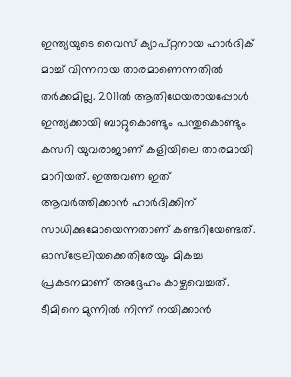ഇന്ത്യയുടെ വൈസ് ക്യാപ്റ്റനായ ഹാര്‍ദിക് മാച്ച് വിന്നറായ താരമാണെന്നതില്‍ തര്‍ക്കമില്ല. 2011ല്‍ ആതിഥേയരായപ്പോള്‍ ഇന്ത്യക്കായി ബാറ്റുകൊണ്ടും പന്തുകൊണ്ടും കസറി യുവരാജാണ് കളിയിലെ താരമായി മാറിയത്. ഇത്തവണ ഇത് ആവര്‍ത്തിക്കാന്‍ ഹാര്‍ദിക്കിന് സാധിക്കുമോയെന്നതാണ് കണ്ടറിയേണ്ടത്. ഓസ്‌ട്രേലിയക്കെതിരേയും മികച്ച പ്രകടനമാണ് അദ്ദേഹം കാഴ്ചവെച്ചത്. ടീമിനെ മുന്നില്‍ നിന്ന് നയിക്കാന്‍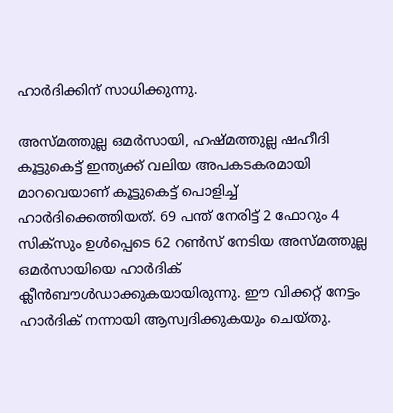ഹാര്‍ദിക്കിന് സാധിക്കുന്നു.

അസ്മത്തുല്ല ഒമര്‍സായി, ഹഷ്മത്തുല്ല ഷഹീദി കൂട്ടുകെട്ട് ഇന്ത്യക്ക് വലിയ അപകടകരമായി മാറവെയാണ് കൂട്ടുകെട്ട് പൊളിച്ച് ഹാര്‍ദിക്കെത്തിയത്. 69 പന്ത് നേരിട്ട് 2 ഫോറും 4 സിക്‌സും ഉള്‍പ്പെടെ 62 റണ്‍സ് നേടിയ അസ്മത്തുല്ല ഒമര്‍സായിയെ ഹാര്‍ദിക് ക്ലീന്‍ബൗള്‍ഡാക്കുകയായിരുന്നു. ഈ വിക്കറ്റ് നേട്ടം ഹാര്‍ദിക് നന്നായി ആസ്വദിക്കുകയും ചെയ്തു.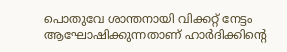പൊതുവേ ശാന്തനായി വിക്കറ്റ് നേട്ടം ആഘോഷിക്കുന്നതാണ് ഹാര്‍ദിക്കിന്റെ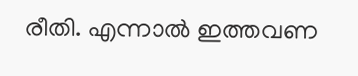രീതി. എന്നാല്‍ ഇത്തവണ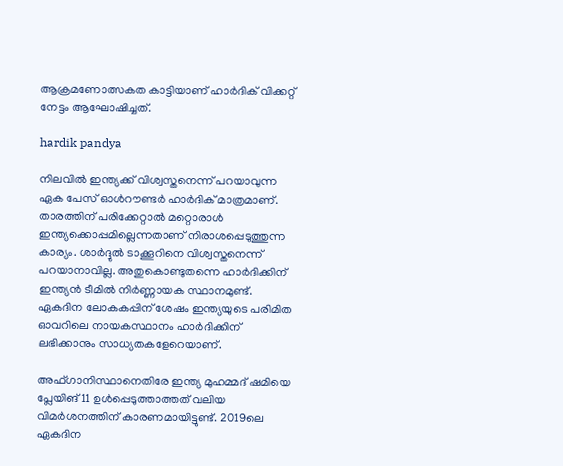ആക്രമണോത്സകത കാട്ടിയാണ് ഹാര്‍ദിക് വിക്കറ്റ് നേട്ടം ആഘോഷിച്ചത്.

hardik pandya

നിലവില്‍ ഇന്ത്യക്ക് വിശ്വസ്തനെന്ന് പറയാവുന്ന ഏക പേസ് ഓള്‍റൗണ്ടര്‍ ഹാര്‍ദിക് മാത്രമാണ്. താരത്തിന് പരിക്കേറ്റാല്‍ മറ്റൊരാള്‍ ഇന്ത്യക്കൊപ്പമില്ലെന്നതാണ് നിരാശപ്പെടുത്തുന്ന കാര്യം. ശാര്‍ദ്ദുല്‍ ടാക്കൂറിനെ വിശ്വസ്തനെന്ന് പറയാനാവില്ല. അതുകൊണ്ടുതന്നെ ഹാര്‍ദിക്കിന് ഇന്ത്യന്‍ ടീമില്‍ നിര്‍ണ്ണായക സ്ഥാനമുണ്ട്. ഏകദിന ലോകകപ്പിന് ശേഷം ഇന്ത്യയുടെ പരിമിത ഓവറിലെ നായകസ്ഥാനം ഹാര്‍ദിക്കിന് ലഭിക്കാനും സാധ്യതകളേറെയാണ്.

അഫ്ഗാനിസ്ഥാനെതിരേ ഇന്ത്യ മുഹമ്മദ് ഷമിയെ പ്ലേയിങ് 11 ഉള്‍പ്പെടുത്താത്തത് വലിയ വിമര്‍ശനത്തിന് കാരണമായിട്ടുണ്ട്. 2019ലെ ഏകദിന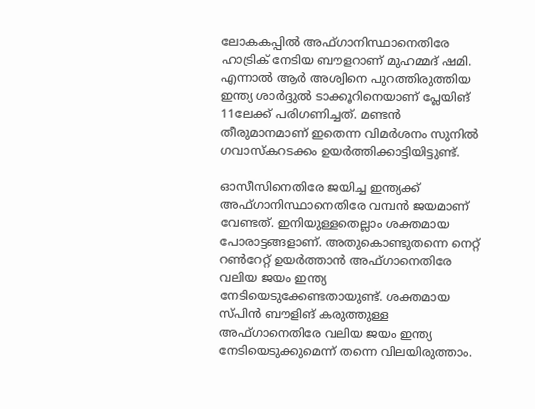ലോകകപ്പില്‍ അഫ്ഗാനിസ്ഥാനെതിരേ ഹാട്രിക് നേടിയ ബൗളറാണ് മുഹമ്മദ് ഷമി. എന്നാല്‍ ആര്‍ അശ്വിനെ പുറത്തിരുത്തിയ ഇന്ത്യ ശാര്‍ദ്ദുല്‍ ടാക്കൂറിനെയാണ് പ്ലേയിങ് 11ലേക്ക് പരിഗണിച്ചത്. മണ്ടന്‍ തീരുമാനമാണ് ഇതെന്ന വിമര്‍ശനം സുനില്‍ ഗവാസ്‌കറടക്കം ഉയര്‍ത്തിക്കാട്ടിയിട്ടുണ്ട്.

ഓസീസിനെതിരേ ജയിച്ച ഇന്ത്യക്ക് അഫ്ഗാനിസ്ഥാനെതിരേ വമ്പന്‍ ജയമാണ് വേണ്ടത്. ഇനിയുള്ളതെല്ലാം ശക്തമായ പോരാട്ടങ്ങളാണ്. അതുകൊണ്ടുതന്നെ നെറ്റ് റണ്‍റേറ്റ് ഉയര്‍ത്താന്‍ അഫ്ഗാനെതിരേ വലിയ ജയം ഇന്ത്യ നേടിയെടുക്കേണ്ടതായുണ്ട്. ശക്തമായ സ്പിന്‍ ബൗളിങ് കരുത്തുള്ള അഫ്ഗാനെതിരേ വലിയ ജയം ഇന്ത്യ നേടിയെടുക്കുമെന്ന് തന്നെ വിലയിരുത്താം.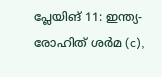പ്ലേയിങ് 11: ഇന്ത്യ-രോഹിത് ശര്‍മ (c),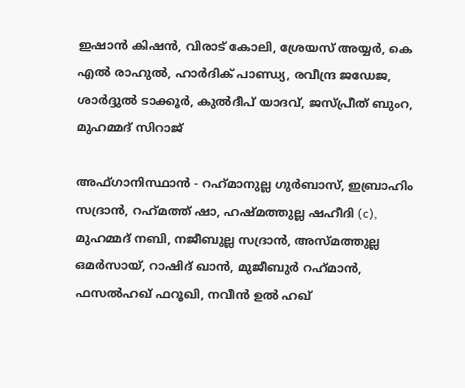ഇഷാന്‍ കിഷന്‍, വിരാട് കോലി, ശ്രേയസ് അയ്യര്‍, കെ എല്‍ രാഹുല്‍, ഹാര്‍ദിക് പാണ്ഡ്യ, രവീന്ദ്ര ജഡേജ, ശാര്‍ദ്ദുല്‍ ടാക്കൂര്‍, കുല്‍ദീപ് യാദവ്, ജസ്പ്രീത് ബുംറ, മുഹമ്മദ് സിറാജ്

അഫ്ഗാനിസ്ഥാന്‍ - റഹ്‌മാനുല്ല ഗുര്‍ബാസ്, ഇബ്രാഹിം സദ്രാന്‍, റഹ്‌മത്ത് ഷാ, ഹഷ്മത്തുല്ല ഷഹീദി (c), മുഹമ്മദ് നബി, നജീബുല്ല സദ്രാന്‍, അസ്മത്തുല്ല ഒമര്‍സായ്, റാഷിദ് ഖാന്‍, മുജീബുര്‍ റഹ്‌മാന്‍, ഫസല്‍ഹഖ് ഫറൂഖി, നവീന്‍ ഉല്‍ ഹഖ്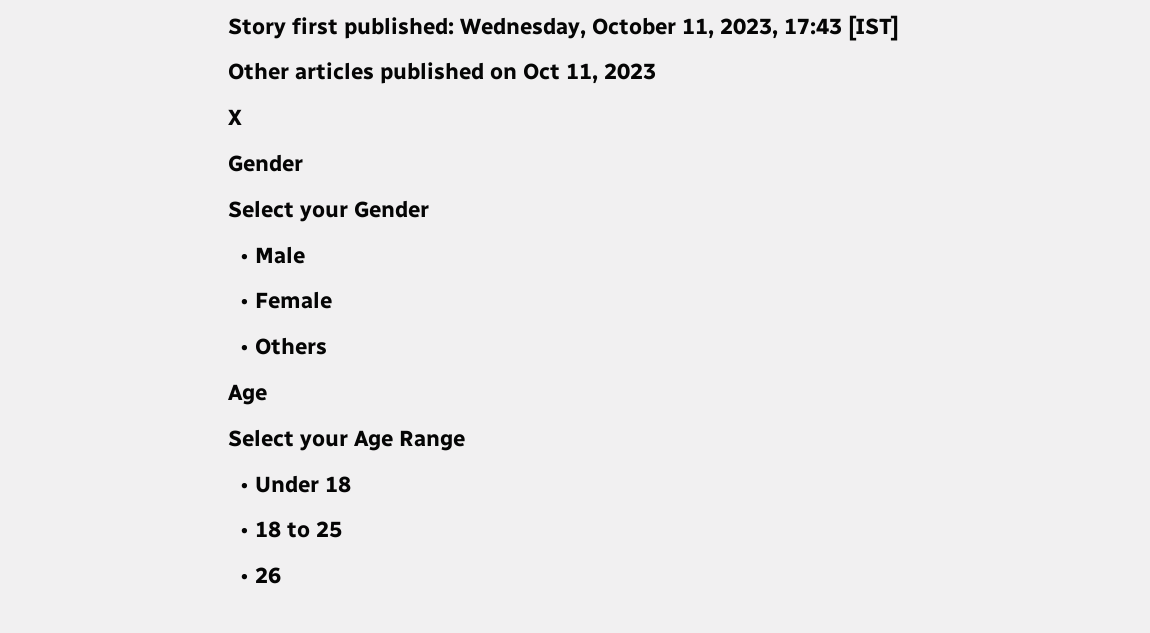Story first published: Wednesday, October 11, 2023, 17:43 [IST]
Other articles published on Oct 11, 2023
X
Gender
Select your Gender
  • Male
  • Female
  • Others
Age
Select your Age Range
  • Under 18
  • 18 to 25
  • 26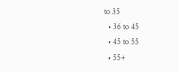to 35
  • 36 to 45
  • 45 to 55
  • 55+